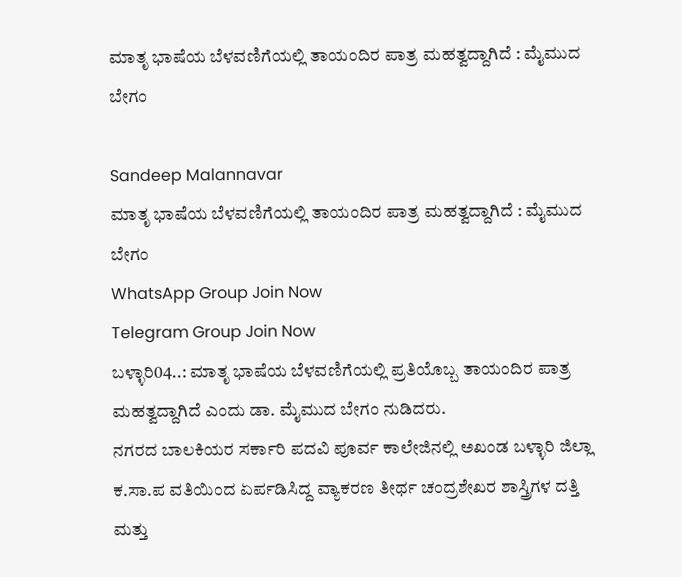ಮಾತೃ ಭಾಷೆಯ ಬೆಳವಣಿಗೆಯಲ್ಲಿ ತಾಯಂದಿರ ಪಾತ್ರ ಮಹತ್ವದ್ದಾಗಿದೆ : ಮೈಮುದ ಬೇಗಂ

Sandeep Malannavar
ಮಾತೃ ಭಾಷೆಯ ಬೆಳವಣಿಗೆಯಲ್ಲಿ ತಾಯಂದಿರ ಪಾತ್ರ ಮಹತ್ವದ್ದಾಗಿದೆ : ಮೈಮುದ ಬೇಗಂ
WhatsApp Group Join Now
Telegram Group Join Now
ಬಳ್ಳಾರಿ04..: ಮಾತೃ ಭಾಷೆಯ ಬೆಳವಣಿಗೆಯಲ್ಲಿ ಪ್ರತಿಯೊಬ್ಬ ತಾಯಂದಿರ ಪಾತ್ರ ಮಹತ್ವದ್ದಾಗಿದೆ ಎಂದು ಡಾ. ಮೈಮುದ ಬೇಗಂ ನುಡಿದರು.
ನಗರದ ಬಾಲಕಿಯರ ಸರ್ಕಾರಿ ಪದವಿ ಪೂರ್ವ ಕಾಲೇಜಿನಲ್ಲಿ ಅಖಂಡ ಬಳ್ಳಾರಿ ಜಿಲ್ಲಾ ಕ.ಸಾ.ಪ ವತಿಯಿಂದ ಏರ್ಪಡಿಸಿದ್ದ ವ್ಯಾಕರಣ ತೀರ್ಥ ಚಂದ್ರಶೇಖರ ಶಾಸ್ತ್ರಿಗಳ ದತ್ತಿ ಮತ್ತು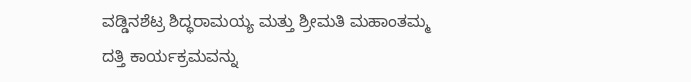ವಡ್ಡಿನಶೆಟ್ರ ಶಿದ್ಧರಾಮಯ್ಯ ಮತ್ತು ಶ್ರೀಮತಿ ಮಹಾಂತಮ್ಮ ದತ್ತಿ ಕಾರ್ಯಕ್ರಮವನ್ನು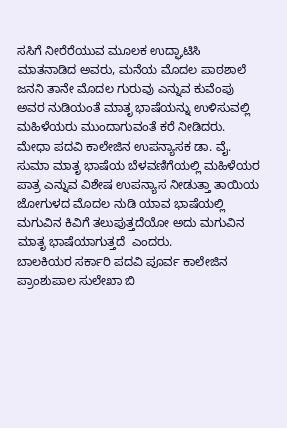ಸಸಿಗೆ ನೀರೆರೆಯುವ ಮೂಲಕ ಉದ್ಘಾಟಿಸಿ ಮಾತನಾಡಿದ ಅವರು, ಮನೆಯ ಮೊದಲ ಪಾಠಶಾಲೆ ಜನನಿ ತಾನೇ ಮೊದಲ ಗುರುವು ಎನ್ನುವ ಕುವೆಂಪು ಅವರ ನುಡಿಯಂ‌ತೆ ಮಾತೃ ಭಾಷೆಯನ್ನು ಉಳಿಸುವಲ್ಲಿ ಮಹಿಳೆಯರು ಮುಂದಾಗುವಂತೆ ಕರೆ ನೀಡಿದರು.
ಮೇಧಾ ಪದವಿ ಕಾಲೇಜಿನ ಉಪನ್ಯಾಸಕ ಡಾ. ವೈ. ಸುಮಾ ಮಾತೃ ಭಾಷೆಯ ಬೆಳವಣಿಗೆಯಲ್ಲಿ ಮಹಿಳೆಯರ ಪಾತ್ರ ಎನ್ನುವ ವಿಶೇಷ ಉಪನ್ಯಾಸ ನೀಡುತ್ತಾ ತಾಯಿಯ ಜೋಗುಳದ ಮೊದಲ ನುಡಿ ಯಾವ ಭಾಷೆಯಲ್ಲಿ ಮಗುವಿನ ಕಿವಿಗೆ ತಲುಪುತ್ತದೆಯೋ ಅದು ಮಗುವಿನ ಮಾತೃ ಭಾಷೆಯಾಗುತ್ತದೆ  ಎಂದರು.
ಬಾಲಕಿಯರ ಸರ್ಕಾರಿ ಪದವಿ ಪೂರ್ವ ಕಾಲೇಜಿನ ಪ್ರಾಂಶುಪಾಲ ಸುಲೇಖಾ ಬಿ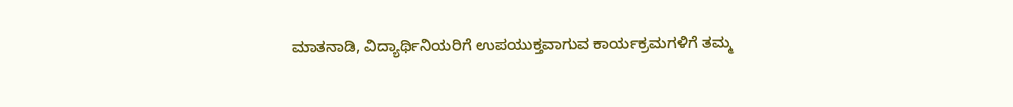ಮಾತನಾಡಿ, ವಿದ್ಯಾರ್ಥಿನಿಯರಿಗೆ ಉಪಯುಕ್ತವಾಗುವ ಕಾರ್ಯಕ್ರಮಗಳಿಗೆ ತಮ್ಮ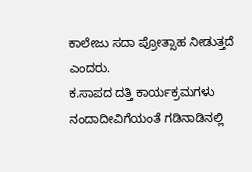ಕಾಲೇಜು ಸದಾ ಪ್ರೋತ್ಸಾಹ ನೀಡುತ್ತದೆ ಎಂದರು.
ಕ.ಸಾ‌ಪದ ದತ್ತಿ ಕಾರ್ಯಕ್ರಮಗಳು ನಂದಾದೀವಿಗೆಯಂತೆ ಗಡಿನಾಡಿನಲ್ಲಿ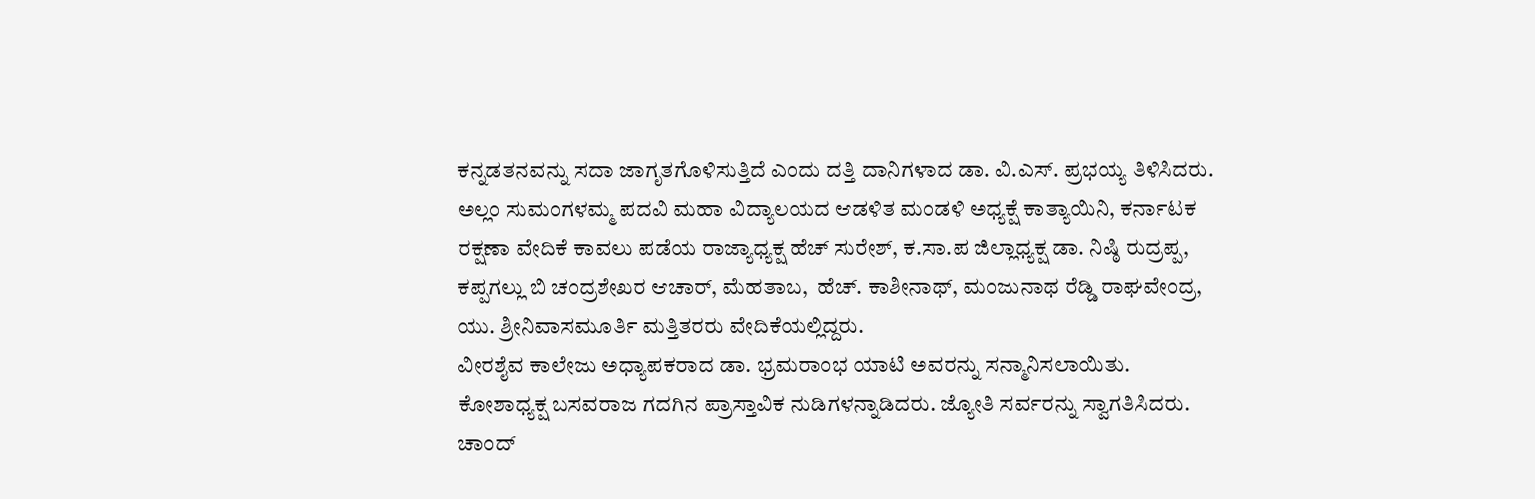ಕನ್ನಡತನವನ್ನು ಸದಾ ಜಾಗೃತಗೊಳಿಸುತ್ತಿದೆ ಎಂದು ದತ್ತಿ ದಾನಿಗಳಾದ ಡಾ. ವಿ.ಎಸ್. ಪ್ರಭಯ್ಯ ತಿಳಿಸಿದರು.
ಅಲ್ಲಂ ಸುಮಂಗಳಮ್ಮ ಪದವಿ ಮಹಾ ವಿದ್ಯಾಲಯದ ಆಡಳಿತ ಮಂಡಳಿ ಅಧ್ಯಕ್ಷೆ ಕಾತ್ಯಾಯಿನಿ, ಕರ್ನಾಟಕ ರಕ್ಷಣಾ ವೇದಿಕೆ ಕಾವಲು ಪಡೆಯ ರಾಜ್ಯಾಧ್ಯಕ್ಷ ಹೆಚ್ ಸುರೇಶ್, ಕ.ಸಾ.ಪ ಜಿಲ್ಲಾಧ್ಯಕ್ಷ ಡಾ. ನಿಷ್ಠಿ ರುದ್ರಪ್ಪ, ಕಪ್ಪಗಲ್ಲು ಬಿ ಚಂದ್ರಶೇಖರ ಆಚಾರ್, ಮೆಹತಾಬ,  ಹೆಚ್. ಕಾಶೀನಾಥ್, ಮಂಜುನಾಥ ರೆಡ್ಡಿ ರಾಘವೇಂದ್ರ, ಯು. ಶ್ರೀನಿವಾಸಮೂರ್ತಿ ಮತ್ತಿತರರು ವೇದಿಕೆಯಲ್ಲಿದ್ದರು.
ವೀರಶೈವ ಕಾಲೇಜು ಅಧ್ಯಾಪಕರಾದ ಡಾ. ಭ್ರಮರಾಂಭ ಯಾಟಿ ಅವರನ್ನು ಸನ್ಮಾನಿಸಲಾಯಿತು.
ಕೋಶಾಧ್ಯಕ್ಷ ಬಸವರಾಜ ಗದಗಿನ ಪ್ರಾಸ್ತಾವಿಕ ನುಡಿಗಳನ್ನಾಡಿದರು. ಜ್ಯೋತಿ ಸರ್ವರನ್ನು ಸ್ವಾಗತಿಸಿದರು. ಚಾಂದ್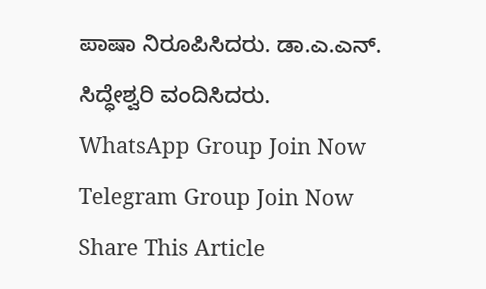ಪಾಷಾ ನಿರೂಪಿಸಿದರು. ಡಾ.ಎ.ಎನ್. ಸಿದ್ಧೇಶ್ವರಿ‌ ವಂದಿಸಿದರು.
WhatsApp Group Join Now
Telegram Group Join Now
Share This Article